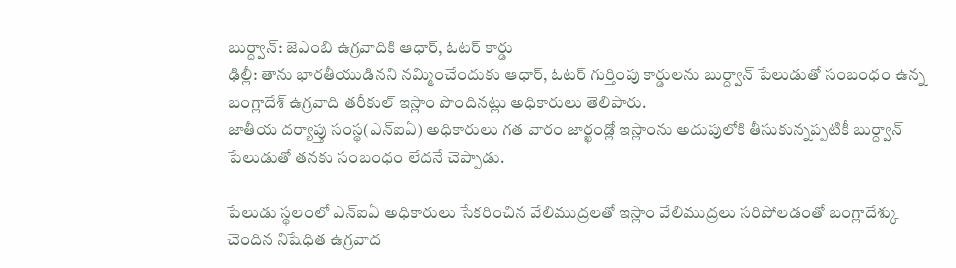బుర్ద్వాన్: జెఎంబి ఉగ్రవాదికి ఆధార్, ఓటర్ కార్డు
ఢిల్లీ: తాను భారతీయుడినని నమ్మించేందుకు ఆధార్, ఓటర్ గుర్తింపు కార్డులను బుర్ద్వాన్ పేలుడుతో సంబంధం ఉన్న బంగ్లాదేశ్ ఉగ్రవాది తరీకుల్ ఇస్లాం పొందినట్లు అధికారులు తెలిపారు.
జాతీయ దర్యాప్తు సంస్థ(ఎన్ఐఏ) అధికారులు గత వారం జార్ఖండ్లో ఇస్లాంను అదుపులోకి తీసుకున్నప్పటికీ బుర్ద్వాన్ పేలుడుతో తనకు సంబంధం లేదనే చెప్పాడు.

పేలుడు స్థలంలో ఎన్ఐఏ అధికారులు సేకరించిన వేలిముద్రలతో ఇస్లాం వేలిముద్రలు సరిపోలడంతో బంగ్లాదేశ్కు చెందిన నిషేధిత ఉగ్రవాద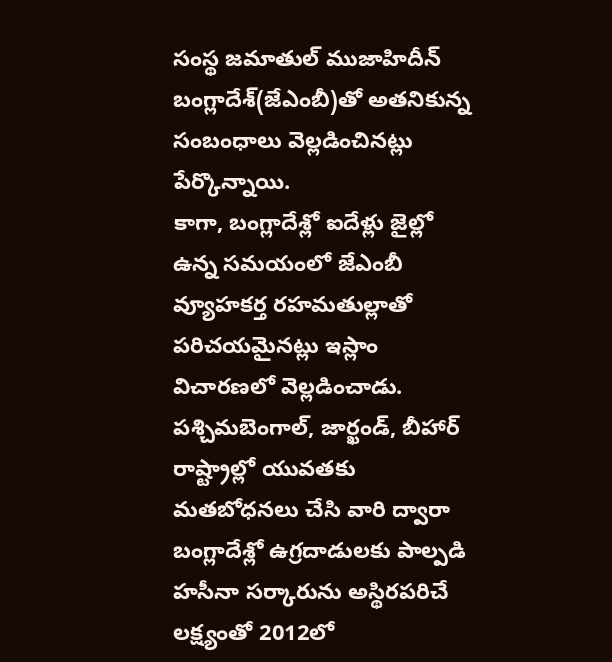సంస్థ జమాతుల్ ముజాహిదీన్ బంగ్లాదేశ్(జేఎంబీ)తో అతనికున్న సంబంధాలు వెల్లడించినట్లు పేర్కొన్నాయి.
కాగా, బంగ్లాదేశ్లో ఐదేళ్లు జైల్లో ఉన్న సమయంలో జేఎంబీ వ్యూహకర్త రహమతుల్లాతో పరిచయమైనట్లు ఇస్లాం విచారణలో వెల్లడించాడు.
పశ్చిమబెంగాల్, జార్ఖండ్, బీహార్ రాష్ట్రాల్లో యువతకు మతబోధనలు చేసి వారి ద్వారా బంగ్లాదేశ్లో ఉగ్రదాడులకు పాల్పడి హసీనా సర్కారును అస్థిరపరిచే లక్ష్యంతో 2012లో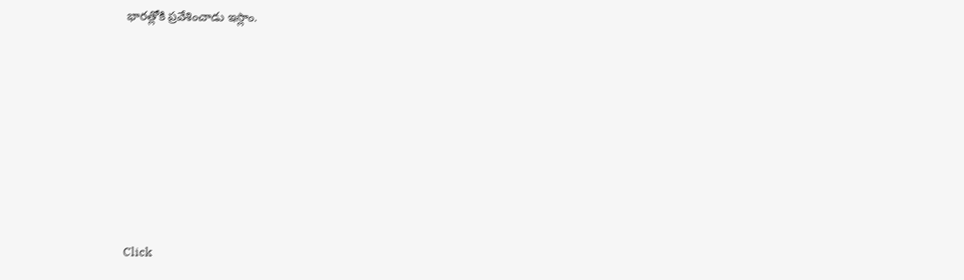భారత్లోకి ప్రవేశించాడు ఇస్లాం.












Click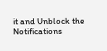it and Unblock the Notifications